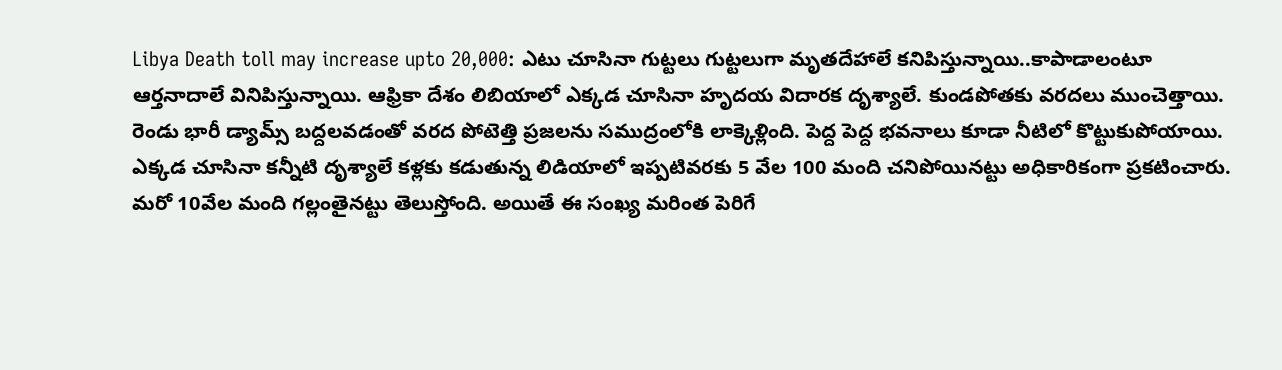Libya Death toll may increase upto 20,000: ఎటు చూసినా గుట్టలు గుట్టలుగా మృతదేహాలే కనిపిస్తున్నాయి..కాపాడాలంటూ ఆర్తనాదాలే వినిపిస్తున్నాయి. ఆఫ్రికా దేశం లిబియాలో ఎక్కడ చూసినా హృదయ విదారక దృశ్యాలే. కుండపోతకు వరదలు ముంచెత్తాయి. రెండు భారీ డ్యామ్స్ బద్దలవడంతో వరద పోటెత్తి ప్రజలను సముద్రంలోకి లాక్కెళ్లింది. పెద్ద పెద్ద భవనాలు కూడా నీటిలో కొట్టుకుపోయాయి. ఎక్కడ చూసినా కన్నీటి దృశ్యాలే కళ్లకు కడుతున్న లిడియాలో ఇప్పటివరకు 5 వేల 100 మంది చనిపోయినట్టు అధికారికంగా ప్రకటించారు. మరో 10వేల మంది గల్లంతైనట్టు తెలుస్తోంది. అయితే ఈ సంఖ్య మరింత పెరిగే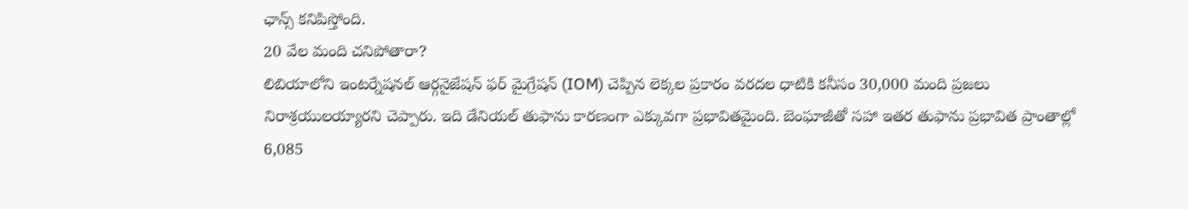ఛాన్స్ కనిపిస్తోంది.
20 వేల మంది చనిపోతారా?
లిబియాలోని ఇంటర్నేషనల్ ఆర్గనైజేషన్ ఫర్ మైగ్రేషన్ (IOM) చెప్పిన లెక్కల ప్రకారం వరదల ధాటికి కనీసం 30,000 మంది ప్రజలు నిరాశ్రయులయ్యారని చెప్పారు. ఇది డేనియల్ తుఫాను కారణంగా ఎక్కువగా ప్రభావితమైంది. బెంఘాజీతో సహా ఇతర తుఫాను ప్రభావిత ప్రాంతాల్లో 6,085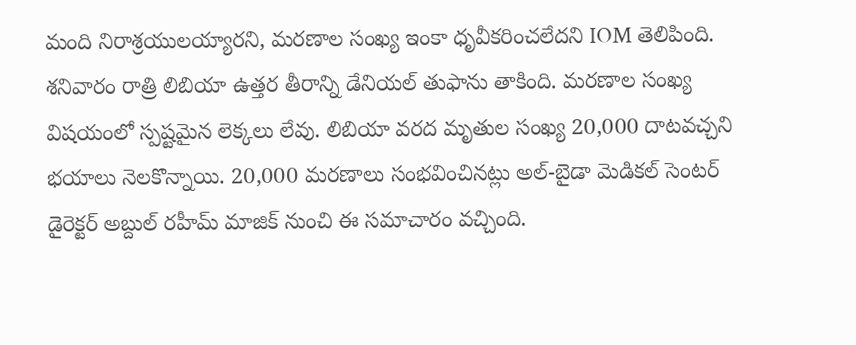మంది నిరాశ్రయులయ్యారని, మరణాల సంఖ్య ఇంకా ధృవీకరించలేదని IOM తెలిపింది. శనివారం రాత్రి లిబియా ఉత్తర తీరాన్ని డేనియల్ తుఫాను తాకింది. మరణాల సంఖ్య విషయంలో స్పష్టమైన లెక్కలు లేవు. లిబియా వరద మృతుల సంఖ్య 20,000 దాటవచ్చని భయాలు నెలకొన్నాయి. 20,000 మరణాలు సంభవించినట్లు అల్-బైడా మెడికల్ సెంటర్ డైరెక్టర్ అబ్దుల్ రహీమ్ మాజిక్ నుంచి ఈ సమాచారం వచ్చింది.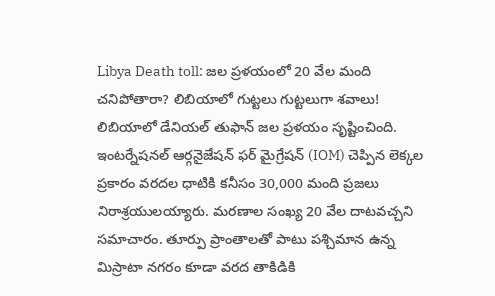Libya Death toll: జల ప్రళయంలో 20 వేల మంది చనిపోతారా? లిబియాలో గుట్టలు గుట్టలుగా శవాలు!
లిబియాలో డేనియల్ తుఫాన్ జల ప్రళయం సృష్టించింది. ఇంటర్నేషనల్ ఆర్గనైజేషన్ ఫర్ మైగ్రేషన్ (IOM) చెప్పిన లెక్కల ప్రకారం వరదల ధాటికి కనీసం 30,000 మంది ప్రజలు నిరాశ్రయులయ్యారు. మరణాల సంఖ్య 20 వేల దాటవచ్చని సమాచారం. తూర్పు ప్రాంతాలతో పాటు పశ్చిమాన ఉన్న మిస్రాటా నగరం కూడా వరద తాకిడికి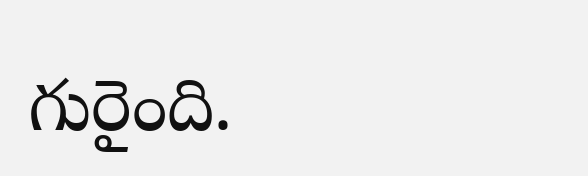గురైంది.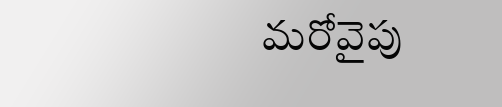మరోవైపు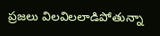ప్రజలు విలవిలలాడిపోతున్నా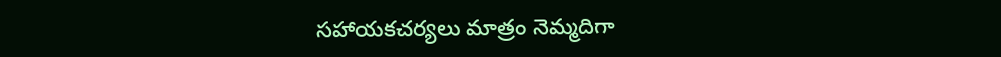సహాయకచర్యలు మాత్రం నెమ్మదిగా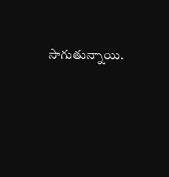సాగుతున్నాయి.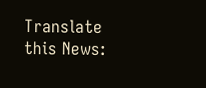Translate this News: